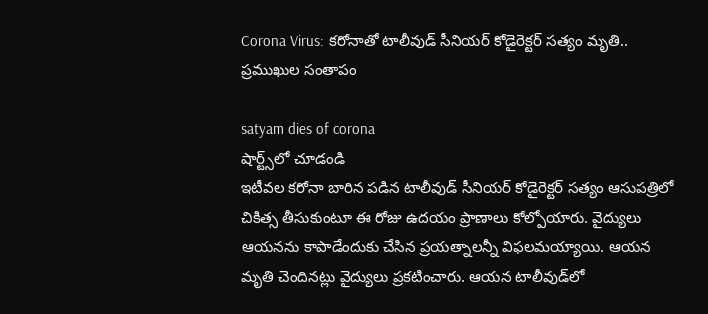Corona Virus: క‌రోనాతో టాలీవుడ్‌ సీనియర్ కోడైరెక్టర్ సత్యం మృతి.. ప్ర‌ముఖుల సంతాపం

satyam dies of corona
షార్ట్స్‌లో చూడండి
ఇటీవ‌ల క‌రోనా బారిన ప‌డిన టాలీవుడ్‌ సీనియర్ కోడైరెక్టర్ సత్యం ఆసుప‌త్రిలో చికిత్స తీసుకుంటూ ఈ రోజు ఉదయం ప్రాణాలు కోల్పోయారు. వైద్యులు ఆయ‌న‌ను కాపాడేందుకు చేసిన‌ ప్ర‌య‌త్నాలన్నీ విఫ‌ల‌మ‌య్యాయి. ఆయ‌న మృతి చెందిన‌ట్లు వైద్యులు ప్ర‌క‌టించారు. ఆయ‌న టాలీవుడ్‌లో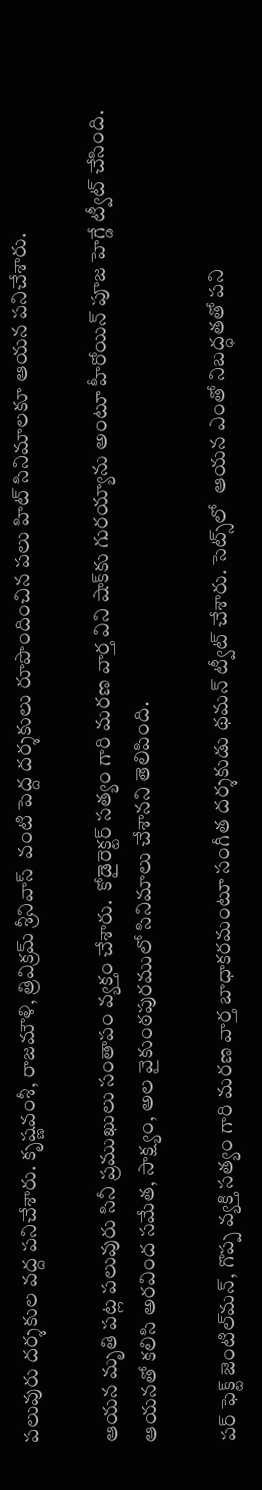ప‌లువురు ద‌ర్శ‌కుల వ‌ద్ద ప‌నిచేశారు. కృష్ణవంశీ, రాజమౌళి, త్రివిక్రమ్ శ్రీనివాస్  వంటి పెద్ద ద‌ర్శ‌కులు రూపొందించిన ప‌లు హిట్ సినిమాల‌కూ ఆయ‌న ప‌నిచేశారు.

ఆయ‌న మృతి ప‌ట్ల ప‌లువురు సినీ ప్ర‌ముఖులు సంతాపం వ్య‌క్తం చేశారు.  కోడైరెక్టర్ సత్యం గారి మరణ వార్త విని షాక్‌కు గురయ్యాను అంటూ హీరోయిన్ పూజ హెగ్డే ట్వీట్ చేసింది.  ఆయనతో క‌లిసి అరవింద సమేత, సాక్ష్యం, అల వైకుంఠపురములో సినిమాలు చేశాన‌ని తెలిపింది.

పర్‌ ఫెక్ట్ జెంటిల్‌మన్, గొప్ప వ్యక్తి సత్యం గారి మరణ వార్త బాధాకరమంటూ సంగీత ద‌ర్శ‌కుడు థ‌మ‌న్ ట్వీట్ చేశారు. సెట్స్‌లో  ఆయ‌న ఎంతో నిబద్ధతతో పని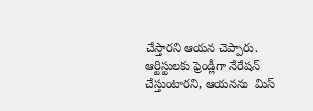చేస్తారని ఆయ‌న చెప్పారు. ఆర్టిస్టులకు ఫ్రెండ్లీగా నేరేషన్ చేస్తుంటారని, ఆయ‌న‌ను  మిస్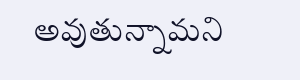అవుతున్నామ‌ని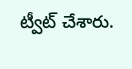ట్వీట్ చేశారు.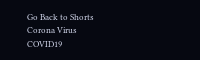Go Back to Shorts
Corona Virus
COVID19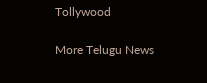Tollywood

More Telugu News